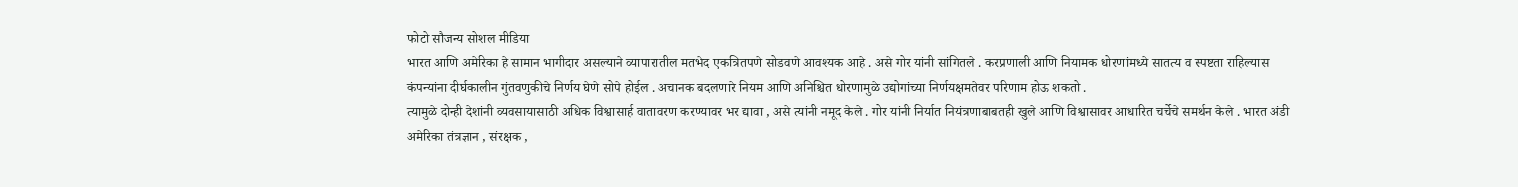फोटो सौजन्य सोशल मीडिया
भारत आणि अमेरिका हे सामान भागीदार असल्याने व्यापारातील मतभेद एकत्रितपणे सोडवणे आवश्यक आहे . असे गोर यांनी सांगितले . करप्रणाली आणि नियामक धोरणांमध्ये सातत्य व स्पष्टता राहिल्यास कंपन्यांना दीर्घकालीन गुंतवणुकीचे निर्णय घेणे सोपे होईल . अचानक बदलणारे नियम आणि अनिश्चित धोरणामुळे उद्योगांच्या निर्णयक्षमतेवर परिणाम होऊ शकतो .
त्यामुळे दोन्ही देशांनी व्यवसायासाठी अधिक विश्वासार्ह वातावरण करण्यावर भर द्यावा , असे त्यांनी नमूद केले . गोर यांनी निर्यात नियंत्रणाबाबतही खुले आणि विश्वासावर आधारित चर्चेचे समर्थन केले . भारत अंडी अमेरिका तंत्रज्ञान , संरक्षक ,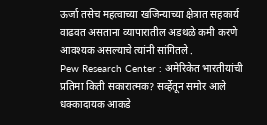ऊर्जा तसेच महत्वाच्या खजिन्याच्या क्षेत्रात सहकार्य वाढवत असताना व्यापारातील अडथळे कमी करणे आवश्यक असल्याचे त्यांनी सांगितले .
Pew Research Center : अमेरिकेत भारतीयांची प्रतिमा किती सकारात्मक? सर्व्हेतून समोर आले धक्कादायक आकडे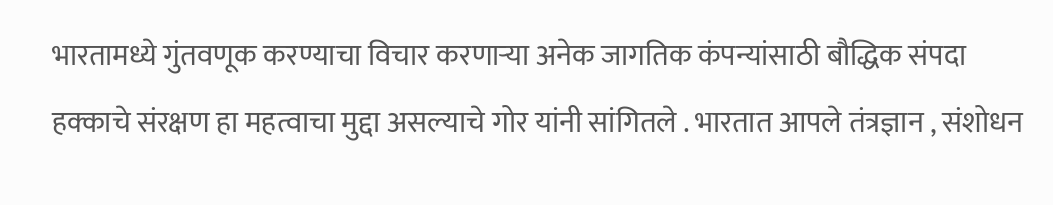भारतामध्ये गुंतवणूक करण्याचा विचार करणाऱ्या अनेक जागतिक कंपन्यांसाठी बौद्धिक संपदा हक्काचे संरक्षण हा महत्वाचा मुद्दा असल्याचे गोर यांनी सांगितले . भारतात आपले तंत्रज्ञान , संशोधन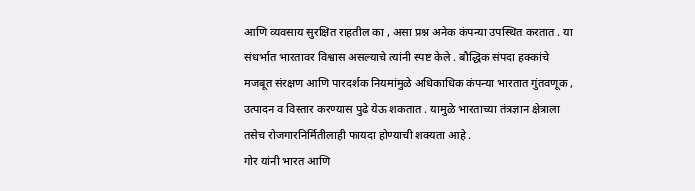आणि व्यवसाय सुरक्षित राहतील का , असा प्रश्न अनेक कंपन्या उपस्थित करतात . या संधर्भात भारतावर विश्वास असल्याचे त्यांनी स्पष्ट केले . बौद्धिक संपदा हक्कांचे मजबूत संरक्षण आणि पारदर्शक नियमांमुळे अधिकाधिक कंपन्या भारतात गुंतवणूक , उत्पादन व विस्तार करण्यास पुढे येऊ शकतात . यामुळे भारताच्या तंत्रज्ञान क्षेत्राला तसेच रोजगारनिर्मितीलाही फायदा होण्याची शक्यता आहे .
गोर यांनी भारत आणि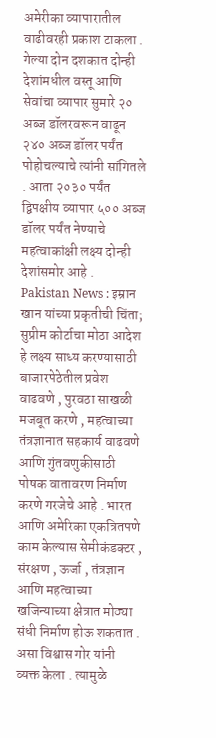अमेरीका व्यापारातील वाढीवरही प्रकाश टाकला . गेल्या दोन दशकात दोन्ही देशांमधील वस्तू आणि सेवांचा व्यापार सुमारे २० अब्ज डॉलरवरून वाढून २४० अब्ज डॉलर पर्यंत पोहोचल्याचे त्यांनी सांगितले . आता २०३० पर्यंत द्विपक्षीय व्यापार ५०० अब्ज डॉलर पर्यंत नेण्याचे महत्वाकांक्षी लक्ष्य दोन्ही देशांसमोर आहे .
Pakistan News : इम्रान खान यांच्या प्रकृतीची चिंता; सुप्रीम कोर्टाचा मोठा आदेश
हे लक्ष्य साध्य करण्यासाठी बाजारपेठेतील प्रवेश वाढवणे , पुरवठा साखळी मजबूत करणे , महत्वाच्या तंत्रज्ञानात सहकार्य वाढवणे आणि गुंतवणुकीसाठी पोषक वातावरण निर्माण करणे गरजेचे आहे . भारत आणि अमेरिका एकत्रितपणे काम केल्यास सेमीकंडक्टर , संरक्षण , ऊर्जा , तंत्रज्ञान आणि महत्वाच्या खजिन्याच्या क्षेत्रात मोठ्या संधी निर्माण होऊ शकतात . असा विश्वास गोर यांनी व्यक्त केला . त्यामुळे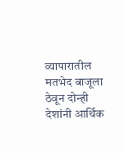व्यापारातील मतभेद बाजूला ठेवून दोन्ही देशांनी आर्थिक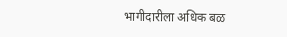भागीदारीला अधिक बळ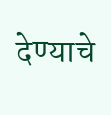देण्याचे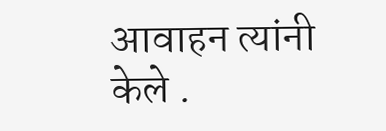आवाहन त्यांनी केले .